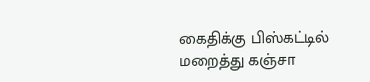கைதிக்கு பிஸ்கட்டில் மறைத்து கஞ்சா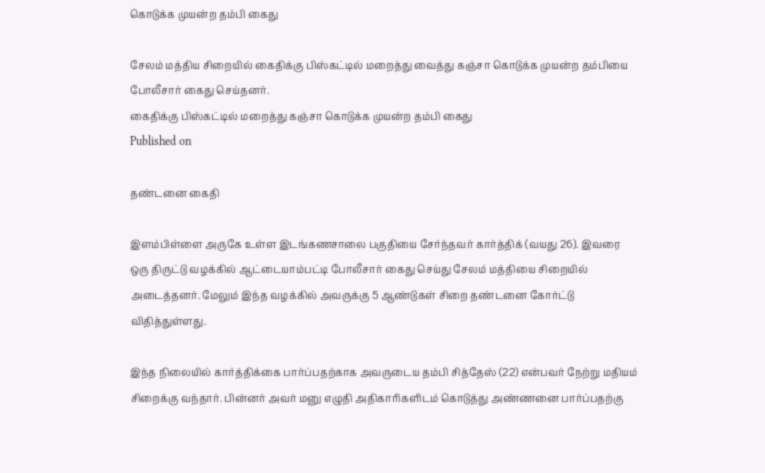கொடுக்க முயன்ற தம்பி கைது

சேலம் மத்திய சிறையில் கைதிக்கு பிஸ்கட்டில் மறைத்து வைத்து கஞ்சா கொடுக்க முயன்ற தம்பியை போலீசார் கைது செய்தனர்.
கைதிக்கு பிஸ்கட்டில் மறைத்து கஞ்சா கொடுக்க முயன்ற தம்பி கைது
Published on

தண்டனை கைதி

இளம்பிள்ளை அருகே உள்ள இடங்கணசாலை பகுதியை சேர்ந்தவர் கார்த்திக் (வயது 26). இவரை ஒரு திருட்டு வழக்கில் ஆட்டையாம்பட்டி போலீசார் கைது செய்து சேலம் மத்தியை சிறையில் அடைத்தனர். மேலும் இந்த வழக்கில் அவருக்கு 5 ஆண்டுகள் சிறை தண்டனை கோர்ட்டு விதித்துள்ளது.

இந்த நிலையில் கார்த்திக்கை பார்ப்பதற்காக அவருடைய தம்பி சித்தேஸ் (22) என்பவர் நேற்று மதியம் சிறைக்கு வந்தார். பின்னர் அவர் மனு எழுதி அதிகாரிகளிடம் கொடுத்து அண்ணனை பார்ப்பதற்கு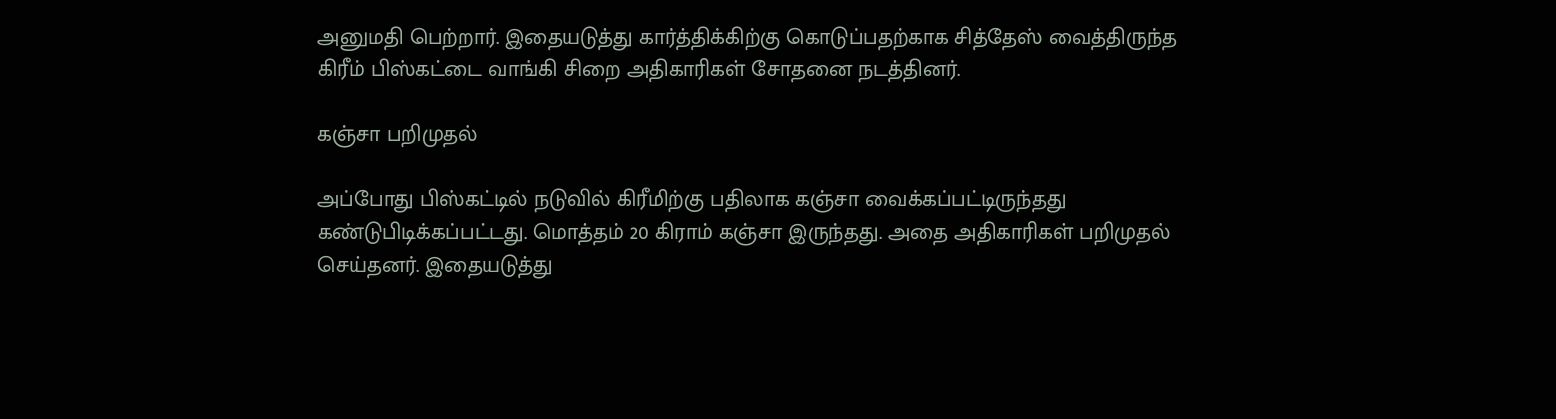அனுமதி பெற்றார். இதையடுத்து கார்த்திக்கிற்கு கொடுப்பதற்காக சித்தேஸ் வைத்திருந்த கிரீம் பிஸ்கட்டை வாங்கி சிறை அதிகாரிகள் சோதனை நடத்தினர்.

கஞ்சா பறிமுதல்

அப்போது பிஸ்கட்டில் நடுவில் கிரீமிற்கு பதிலாக கஞ்சா வைக்கப்பட்டிருந்தது கண்டுபிடிக்கப்பட்டது. மொத்தம் 20 கிராம் கஞ்சா இருந்தது. அதை அதிகாரிகள் பறிமுதல் செய்தனர். இதையடுத்து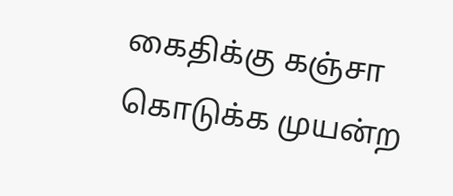கைதிக்கு கஞ்சா கொடுக்க முயன்ற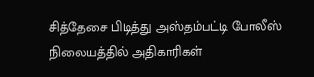சித்தேசை பிடித்து அஸ்தம்பட்டி போலீஸ் நிலையத்தில் அதிகாரிகள்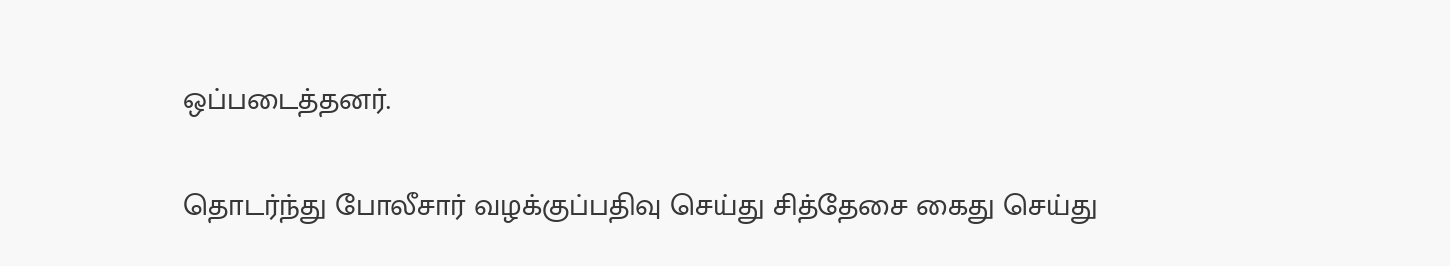ஒப்படைத்தனர்.

தொடர்ந்து போலீசார் வழக்குப்பதிவு செய்து சித்தேசை கைது செய்து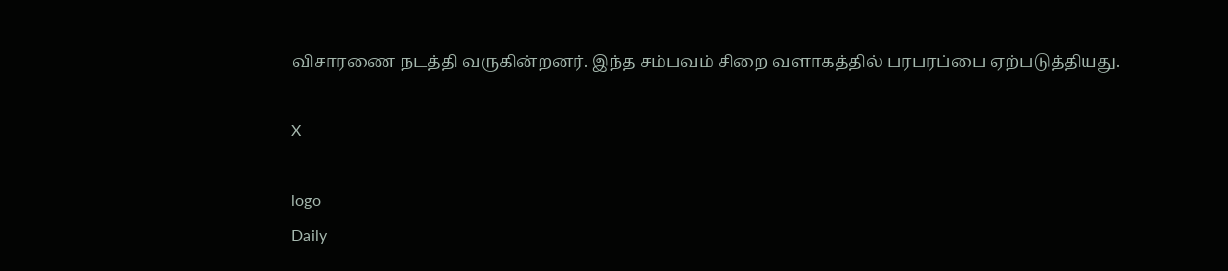விசாரணை நடத்தி வருகின்றனர். இந்த சம்பவம் சிறை வளாகத்தில் பரபரப்பை ஏற்படுத்தியது.

X

logo
Daily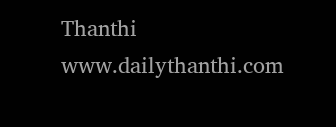Thanthi
www.dailythanthi.com